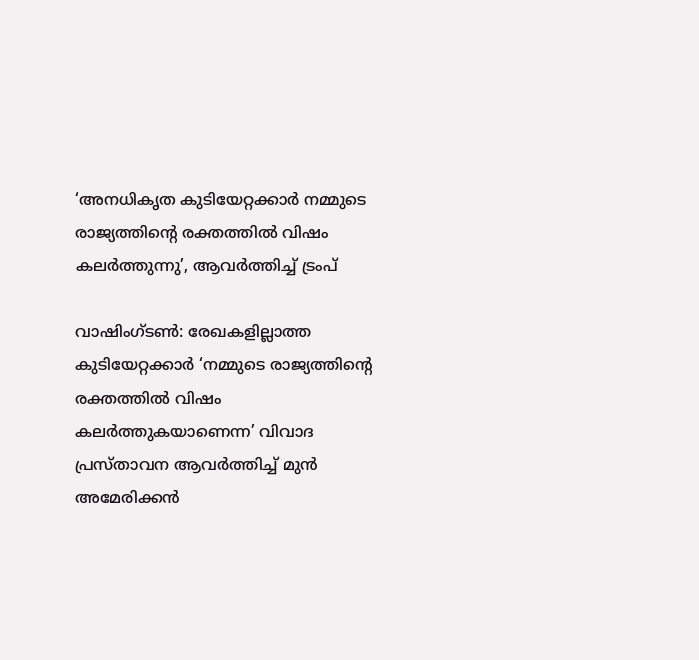‘അനധികൃത കുടിയേറ്റക്കാര്‍ നമ്മുടെ രാജ്യത്തിന്റെ രക്തത്തില്‍ വിഷം കലര്‍ത്തുന്നു’, ആവര്‍ത്തിച്ച് ട്രംപ്

വാഷിംഗ്ടണ്‍: രേഖകളില്ലാത്ത കുടിയേറ്റക്കാര്‍ ‘നമ്മുടെ രാജ്യത്തിന്റെ രക്തത്തില്‍ വിഷം കലര്‍ത്തുകയാണെന്ന’ വിവാദ പ്രസ്താവന ആവര്‍ത്തിച്ച് മുന്‍ അമേരിക്കന്‍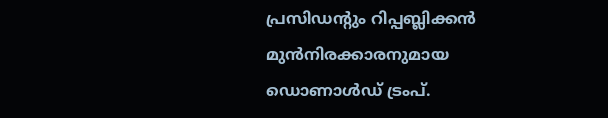പ്രസിഡന്റും റിപ്പബ്ലിക്കന്‍ മുന്‍നിരക്കാരനുമായ ഡൊണാള്‍ഡ് ട്രംപ്.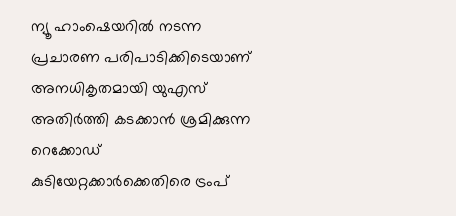ന്യൂ ഹാംഷെയറില്‍ നടന്ന പ്രചാരണ പരിപാടിക്കിടെയാണ് അനധികൃതമായി യുഎസ് അതിര്‍ത്തി കടക്കാന്‍ ശ്രമിക്കുന്ന റെക്കോഡ് കുടിയേറ്റക്കാര്‍ക്കെതിരെ ട്രംപ്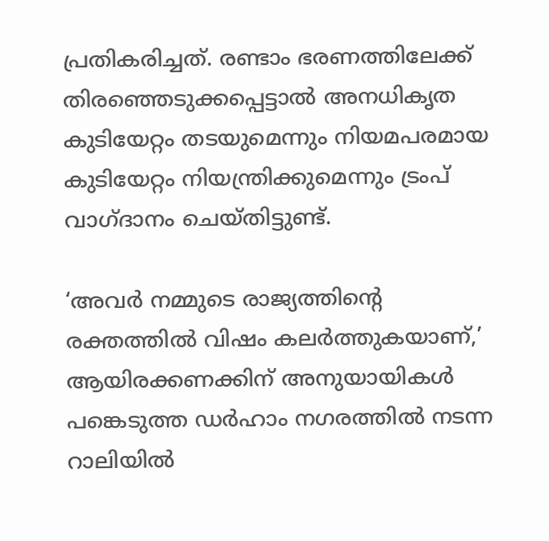പ്രതികരിച്ചത്. രണ്ടാം ഭരണത്തിലേക്ക് തിരഞ്ഞെടുക്കപ്പെട്ടാല്‍ അനധികൃത കുടിയേറ്റം തടയുമെന്നും നിയമപരമായ കുടിയേറ്റം നിയന്ത്രിക്കുമെന്നും ട്രംപ് വാഗ്ദാനം ചെയ്തിട്ടുണ്ട്.

‘അവര്‍ നമ്മുടെ രാജ്യത്തിന്റെ രക്തത്തില്‍ വിഷം കലര്‍ത്തുകയാണ്,’ ആയിരക്കണക്കിന് അനുയായികള്‍ പങ്കെടുത്ത ഡര്‍ഹാം നഗരത്തില്‍ നടന്ന റാലിയില്‍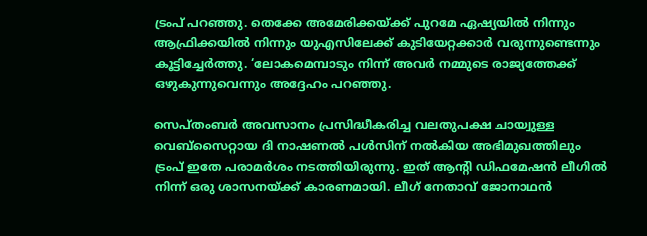ട്രംപ് പറഞ്ഞു. തെക്കേ അമേരിക്കയ്ക്ക് പുറമേ ഏഷ്യയില്‍ നിന്നും ആഫ്രിക്കയില്‍ നിന്നും യുഎസിലേക്ക് കുടിയേറ്റക്കാര്‍ വരുന്നുണ്ടെന്നും കൂട്ടിച്ചേര്‍ത്തു. ‘ലോകമെമ്പാടും നിന്ന് അവര്‍ നമ്മുടെ രാജ്യത്തേക്ക് ഒഴുകുന്നുവെന്നും അദ്ദേഹം പറഞ്ഞു.

സെപ്തംബര്‍ അവസാനം പ്രസിദ്ധീകരിച്ച വലതുപക്ഷ ചായ്വുള്ള വെബ്സൈറ്റായ ദി നാഷണല്‍ പള്‍സിന് നല്‍കിയ അഭിമുഖത്തിലും ട്രംപ് ഇതേ പരാമര്‍ശം നടത്തിയിരുന്നു. ഇത് ആന്റി ഡിഫമേഷന്‍ ലീഗില്‍ നിന്ന് ഒരു ശാസനയ്ക്ക് കാരണമായി. ലീഗ് നേതാവ് ജോനാഥന്‍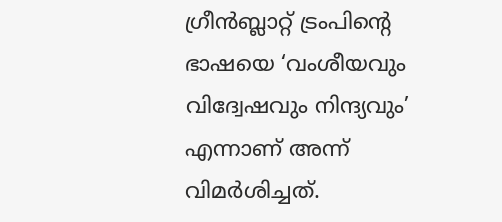ഗ്രീന്‍ബ്ലാറ്റ് ട്രംപിന്റെ ഭാഷയെ ‘വംശീയവും വിദ്വേഷവും നിന്ദ്യവും’ എന്നാണ് അന്ന് വിമര്‍ശിച്ചത്.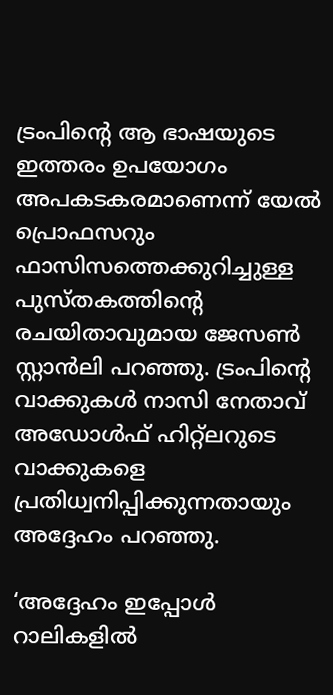ട്രംപിന്റെ ആ ഭാഷയുടെ ഇത്തരം ഉപയോഗം അപകടകരമാണെന്ന് യേല്‍ പ്രൊഫസറും ഫാസിസത്തെക്കുറിച്ചുള്ള പുസ്തകത്തിന്റെ രചയിതാവുമായ ജേസണ്‍ സ്റ്റാന്‍ലി പറഞ്ഞു. ട്രംപിന്റെ വാക്കുകള്‍ നാസി നേതാവ് അഡോള്‍ഫ് ഹിറ്റ്ലറുടെ വാക്കുകളെ പ്രതിധ്വനിപ്പിക്കുന്നതായും അദ്ദേഹം പറഞ്ഞു.

‘അദ്ദേഹം ഇപ്പോള്‍ റാലികളില്‍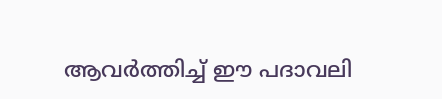ആവര്‍ത്തിച്ച് ഈ പദാവലി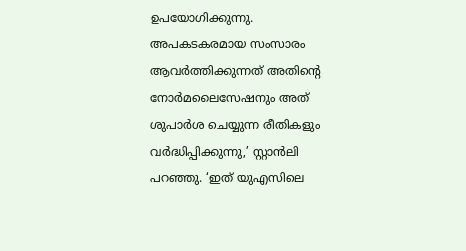ഉപയോഗിക്കുന്നു. അപകടകരമായ സംസാരം ആവര്‍ത്തിക്കുന്നത് അതിന്റെ നോര്‍മലൈസേഷനും അത് ശുപാര്‍ശ ചെയ്യുന്ന രീതികളും വര്‍ദ്ധിപ്പിക്കുന്നു,’ സ്റ്റാന്‍ലി പറഞ്ഞു. ‘ഇത് യുഎസിലെ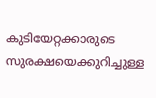കുടിയേറ്റക്കാരുടെ സുരക്ഷയെക്കുറിച്ചുള്ള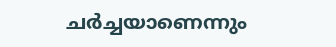ചര്‍ച്ചയാണെന്നും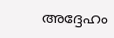അദ്ദേഹം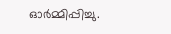ഓര്‍മ്മിപ്പിച്ചു.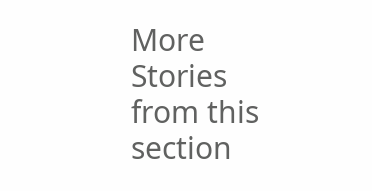More Stories from this section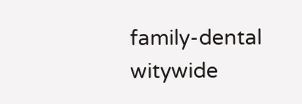family-dental
witywide